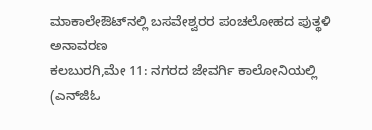ಮಾಕಾಲೇಔಟ್‍ನಲ್ಲಿ ಬಸವೇಶ್ವರರ ಪಂಚಲೋಹದ ಪುತ್ಥಳಿ ಅನಾವರಣ
ಕಲಬುರಗಿ,ಮೇ 11: ನಗರದ ಜೇವರ್ಗಿ ಕಾಲೋನಿಯಲ್ಲಿ (ಎನ್‍ಜಿಓ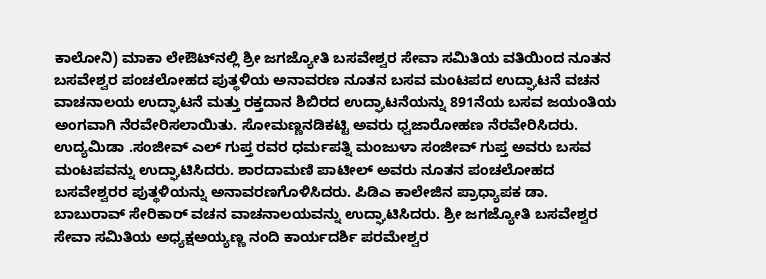ಕಾಲೋನಿ) ಮಾಕಾ ಲೇಔಟ್‍ನಲ್ಲಿ ಶ್ರೀ ಜಗಜ್ಯೋತಿ ಬಸವೇಶ್ವರ ಸೇವಾ ಸಮಿತಿಯ ವತಿಯಿಂದ ನೂತನ ಬಸವೇಶ್ವರ ಪಂಚಲೋಹದ ಪುತ್ಥಳಿಯ ಅನಾವರಣ ನೂತನ ಬಸವ ಮಂಟಪದ ಉದ್ಘಾಟನೆ ವಚನ ವಾಚನಾಲಯ ಉದ್ಘಾಟನೆ ಮತ್ತು ರಕ್ತದಾನ ಶಿಬಿರದ ಉದ್ಘಾಟನೆಯನ್ನು 891ನೆಯ ಬಸವ ಜಯಂತಿಯ ಅಂಗವಾಗಿ ನೆರವೇರಿಸಲಾಯಿತು. ಸೋಮಣ್ಣನಡಿಕಟ್ಟಿ ಅವರು ಧ್ವಜಾರೋಹಣ ನೆರವೇರಿಸಿದರು. ಉದ್ಯಮಿಡಾ .ಸಂಜೀವ್ ಎಲ್ ಗುಪ್ತ ರವರ ಧರ್ಮಪತ್ನಿ ಮಂಜುಳಾ ಸಂಜೀವ್ ಗುಪ್ತ ಅವರು ಬಸವ ಮಂಟಪವನ್ನು ಉದ್ಘಾಟಿಸಿದರು. ಶಾರದಾಮಣಿ ಪಾಟೀಲ್ ಅವರು ನೂತನ ಪಂಚಲೋಹದ ಬಸವೇಶ್ವರರ ಪುತ್ಥಳಿಯನ್ನು ಅನಾವರಣಗೊಳಿಸಿದರು. ಪಿಡಿಎ ಕಾಲೇಜಿನ ಪ್ರಾಧ್ಯಾಪಕ ಡಾ. ಬಾಬುರಾವ್ ಸೇರಿಕಾರ್ ವಚನ ವಾಚನಾಲಯವನ್ನು ಉದ್ಘಾಟಿಸಿದರು. ಶ್ರೀ ಜಗಜ್ಯೋತಿ ಬಸವೇಶ್ವರ ಸೇವಾ ಸಮಿತಿಯ ಅಧ್ಯಕ್ಷಅಯ್ಯಣ್ಣ ನಂದಿ ಕಾರ್ಯದರ್ಶಿ ಪರಮೇಶ್ವರ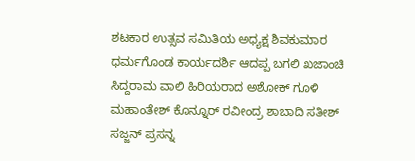ಶಟಕಾರ ಉತ್ಸವ ಸಮಿತಿಯ ಅಧ್ಯಕ್ಷ ಶಿವಕುಮಾರ ಧರ್ಮಗೊಂಡ ಕಾರ್ಯದರ್ಶಿ ಆದಪ್ಪ ಬಗಲಿ ಖಜಾಂಚಿ ಸಿದ್ದರಾಮ ವಾಲಿ ಹಿರಿಯರಾದ ಅಶೋಕ್ ಗೂಳಿ ಮಹಾಂತೇಶ್ ಕೊನ್ನೂರ್ ರವೀಂದ್ರ ಶಾಬಾದಿ ಸತೀಶ್ ಸಜ್ಜನ್ ಪ್ರಸನ್ನ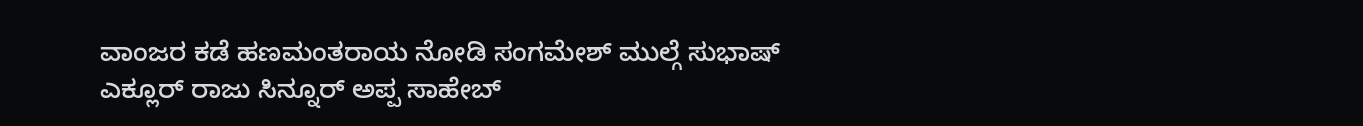ವಾಂಜರ ಕಡೆ ಹಣಮಂತರಾಯ ನೋಡಿ ಸಂಗಮೇಶ್ ಮುಲ್ಗೆ ಸುಭಾಷ್ ಎಕ್ಲೂರ್ ರಾಜು ಸಿನ್ನೂರ್ ಅಪ್ಪ ಸಾಹೇಬ್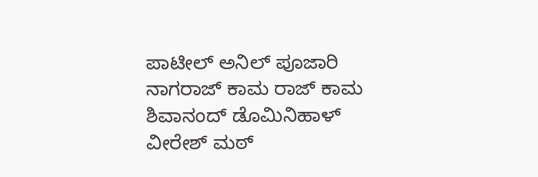ಪಾಟೀಲ್ ಅನಿಲ್ ಪೂಜಾರಿ ನಾಗರಾಜ್ ಕಾಮ ರಾಜ್ ಕಾಮ ಶಿವಾನಂದ್ ಡೊಮಿನಿಹಾಳ್ ವೀರೇಶ್ ಮಠ್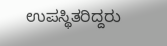ಉಪಸ್ಥಿತರಿದ್ದರು